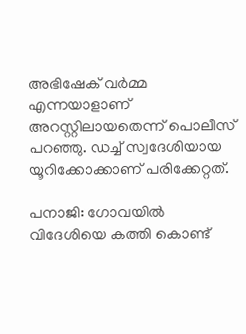അഭിഷേക് വർമ്മ എന്നയാളാണ് അറസ്റ്റിലായതെന്ന് പൊലീസ് പറഞ്ഞു. ഡച്ച് സ്വദേശിയായ യൂറിക്കോക്കാണ് പരിക്കേറ്റത്.

പനാജി: ഗോവയിൽ വിദേശിയെ കത്തി കൊണ്ട്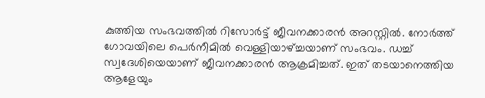കുത്തിയ സംഭവത്തിൽ റിസോർട്ട് ജീവനക്കാരൻ അറസ്റ്റിൽ. നോർത്ത് ഗോവയിലെ പെർനീമിൽ വെള്ളിയാഴ്ച്ചയാണ് സംഭവം. ഡച്ച് സ്വദേശിയെയാണ് ജീവനക്കാരൻ ആക്രമിച്ചത്. ഇത് തടയാനെത്തിയ ആളേയും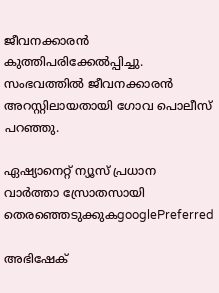ജീവനക്കാരൻ കുത്തിപരിക്കേൽപ്പിച്ചു. സംഭവത്തിൽ ജീവനക്കാരൻ അറസ്റ്റിലായതായി ഗോവ പൊലീസ് പറഞ്ഞു.

ഏഷ്യാനെറ്റ് ന്യൂസ് പ്രധാന വാർത്താ സ്രോതസായി തെരഞ്ഞെടുക്കുകgooglePreferred

അഭിഷേക്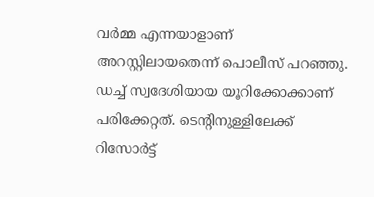വർമ്മ എന്നയാളാണ് അറസ്റ്റിലായതെന്ന് പൊലീസ് പറഞ്ഞു. ഡച്ച് സ്വദേശിയായ യൂറിക്കോക്കാണ് പരിക്കേറ്റത്. ടെന്റിനുള്ളിലേക്ക് റിസോർട്ട്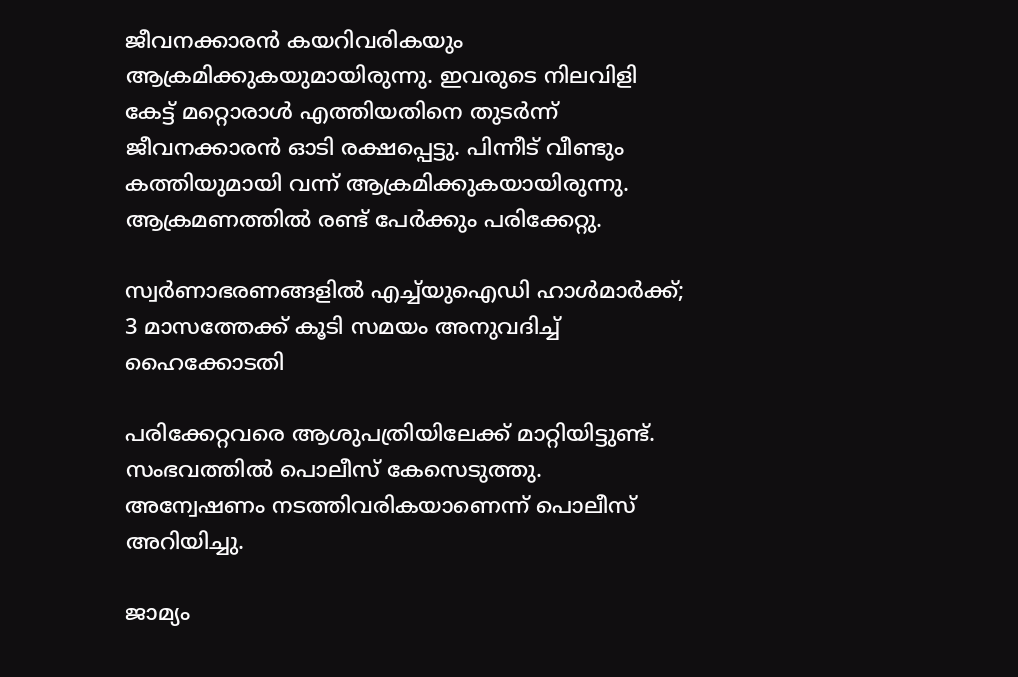ജീവനക്കാരൻ കയറിവരികയും ആക്രമിക്കുകയുമായിരുന്നു. ഇവരുടെ നിലവിളി കേട്ട് മറ്റൊരാൾ എത്തിയതിനെ തുടർന്ന് ജീവനക്കാരൻ ഓടി രക്ഷപ്പെട്ടു. പിന്നീട് വീണ്ടും കത്തിയുമായി വന്ന് ആക്രമിക്കുകയായിരുന്നു. ആക്രമണത്തിൽ രണ്ട് പേർക്കും പരിക്കേറ്റു.

സ്വർണാഭരണങ്ങളിൽ എച്ച്‍യുഐഡി ഹാൾമാർക്ക്; 3 മാസത്തേക്ക് കൂടി സമയം അനുവദിച്ച് ഹൈക്കോടതി

പരിക്കേറ്റവരെ ആശുപത്രിയിലേക്ക് മാറ്റിയിട്ടുണ്ട്. സംഭവത്തിൽ പൊലീസ് കേസെടുത്തു. അന്വേഷണം നടത്തിവരികയാണെന്ന് പൊലീസ് അറിയിച്ചു.

ജാമ്യം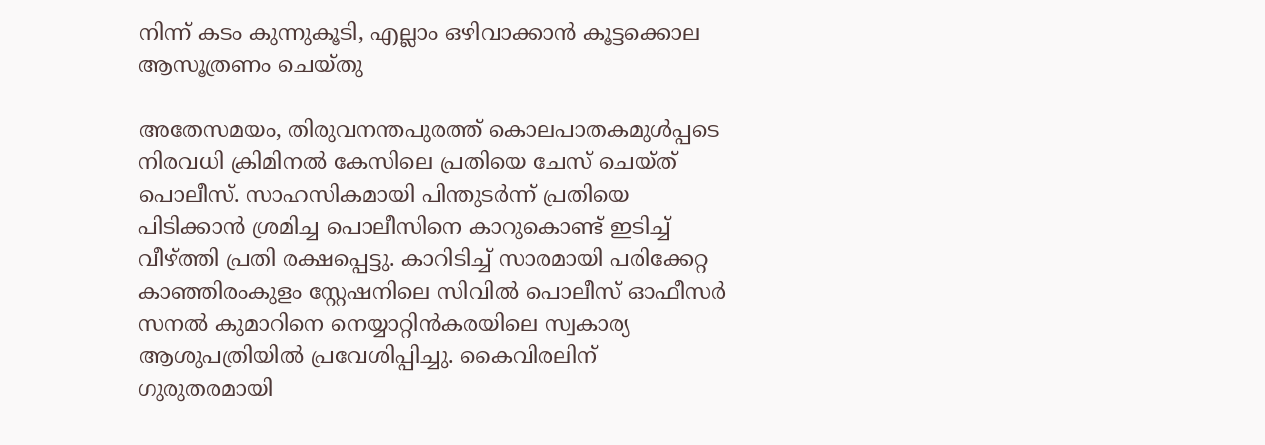നിന്ന് കടം കുന്നുകൂടി, എല്ലാം ഒഴിവാക്കാൻ കൂട്ടക്കൊല ആസൂത്രണം ചെയ്തു

അതേസമയം, തിരുവനന്തപുരത്ത് കൊലപാതകമുൾപ്പടെ നിരവധി ക്രിമിനൽ കേസിലെ പ്രതിയെ ചേസ് ചെയ്ത് പൊലീസ്. സാഹസികമായി പിന്തുടർന്ന് പ്രതിയെ പിടിക്കാൻ ശ്രമിച്ച പൊലീസിനെ കാറുകൊണ്ട് ഇടിച്ച് വീഴ്ത്തി പ്രതി രക്ഷപ്പെട്ടു. കാറിടിച്ച് സാരമായി പരിക്കേറ്റ കാഞ്ഞിരംകുളം സ്റ്റേഷനിലെ സിവിൽ പൊലീസ് ഓഫീസർ സനൽ കുമാറിനെ നെയ്യാറ്റിൻകരയിലെ സ്വകാര്യ ആശുപത്രിയിൽ പ്രവേശിപ്പിച്ചു. കൈവിരലിന് ഗുരുതരമായി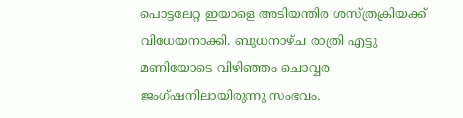പൊട്ടലേറ്റ ഇയാളെ അടിയന്തിര ശസ്ത്രക്രിയക്ക് വിധേയനാക്കി. ബുധനാഴ്ച രാത്രി എട്ടു മണിയോടെ വിഴിഞ്ഞം ചൊവ്വര ജംഗ്ഷനിലായിരുന്നു സംഭവം.